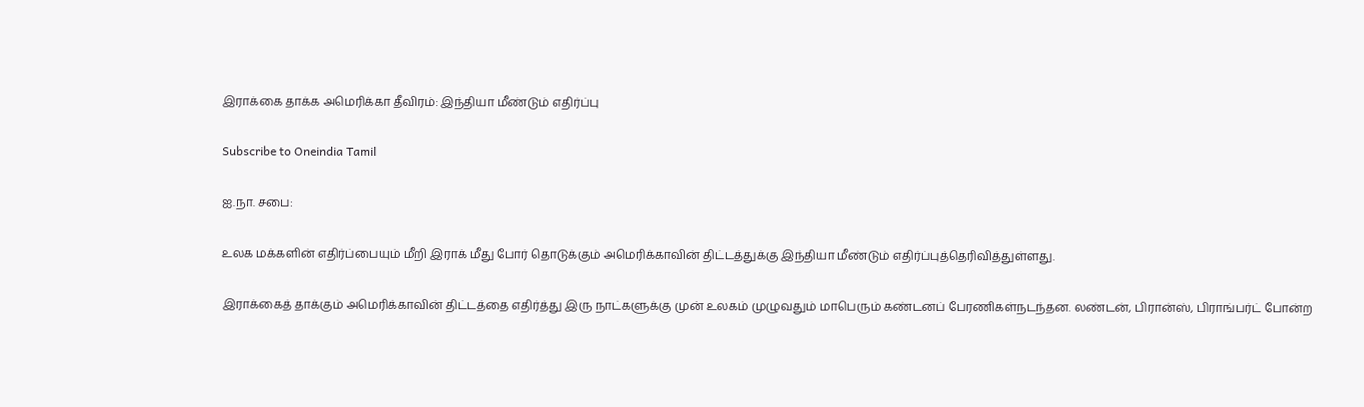இராக்கை தாக்க அமெரிக்கா தீவிரம்: இந்தியா மீண்டும் எதிர்ப்பு

Subscribe to Oneindia Tamil

ஐ.நா. சபை:

உலக மக்களின் எதிர்ப்பையும் மீறி இராக் மீது போர் தொடுக்கும் அமெரிக்காவின் திட்டத்துக்கு இந்தியா மீண்டும் எதிர்ப்புத்தெரிவித்துள்ளது.

இராக்கைத் தாக்கும் அமெரிக்காவின் திட்டத்தை எதிர்த்து இரு நாட்களுக்கு முன் உலகம் முழுவதும் மாபெரும் கண்டனப் பேரணிகள்நடந்தன. லண்டன், பிரான்ஸ், பிராங்பர்ட் போன்ற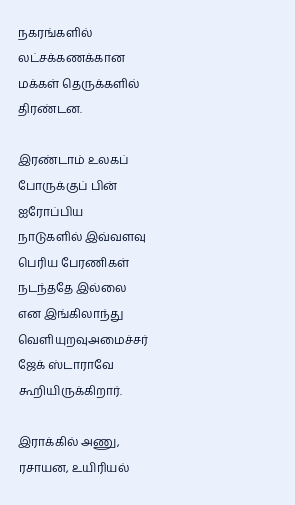நகரங்களில் லட்சக்கணக்கான மக்கள் தெருக்களில் திரண்டன.

இரண்டாம் உலகப் போருக்குப் பின் ஐரோப்பிய நாடுகளில் இவ்வளவு பெரிய பேரணிகள் நடந்ததே இல்லை என இங்கிலாந்து வெளியுறவுஅமைச்சர் ஜேக் ஸ்டாராவே கூறியிருக்கிறார்.

இராக்கில் அணு, ரசாயன, உயிரியல்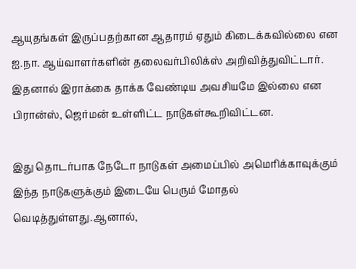ஆயுதங்கள் இருப்பதற்கான ஆதாரம் ஏதும் கிடைக்கவில்லை என ஐ.நா. ஆய்வாளர்களின் தலைவர்பிலிக்ஸ் அறிவித்துவிட்டார். இதனால் இராக்கை தாக்க வேண்டிய அவசியமே இல்லை என பிரான்ஸ், ஜெர்மன் உள்ளிட்ட நாடுகள்கூறிவிட்டன.

இது தொடர்பாக நேடோ நாடுகள் அமைப்பில் அமெரிக்காவுக்கும் இந்த நாடுகளுக்கும் இடையே பெரும் மோதல் வெடித்துள்ளது.ஆனால்,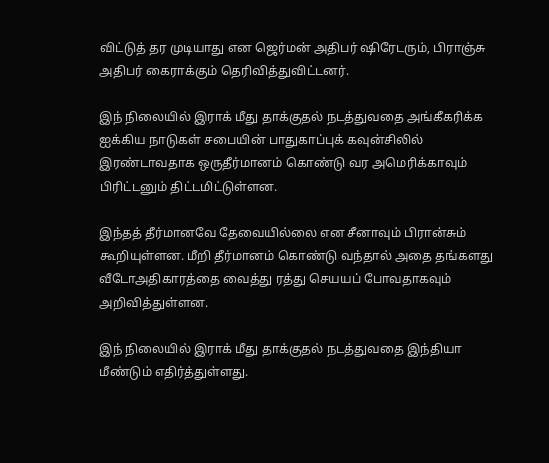விட்டுத் தர முடியாது என ஜெர்மன் அதிபர் ஷிரேடரும், பிராஞ்சு அதிபர் கைராக்கும் தெரிவித்துவிட்டனர்.

இந் நிலையில் இராக் மீது தாக்குதல் நடத்துவதை அங்கீகரிக்க ஐக்கிய நாடுகள் சபையின் பாதுகாப்புக் கவுன்சிலில் இரண்டாவதாக ஒருதீர்மானம் கொண்டு வர அமெரிக்காவும் பிரிட்டனும் திட்டமிட்டுள்ளன.

இந்தத் தீர்மானவே தேவையில்லை என சீனாவும் பிரான்சும் கூறியுள்ளன. மீறி தீர்மானம் கொண்டு வந்தால் அதை தங்களது வீடோஅதிகாரத்தை வைத்து ரத்து செயயப் போவதாகவும் அறிவித்துள்ளன.

இந் நிலையில் இராக் மீது தாக்குதல் நடத்துவதை இந்தியா மீண்டும் எதிர்த்துள்ளது.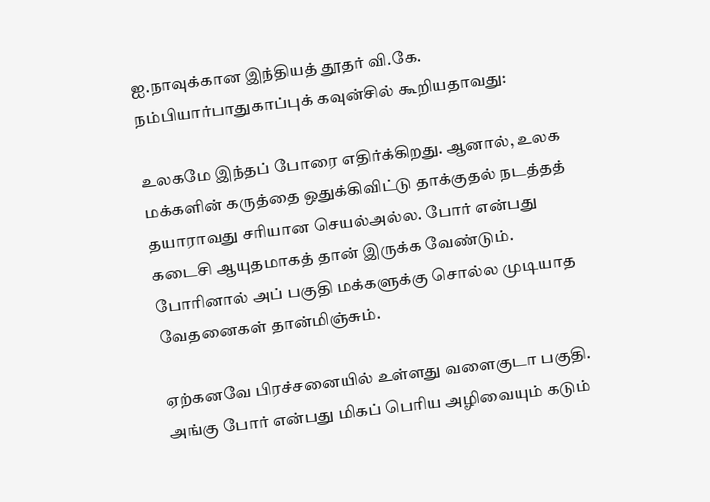ஐ.நாவுக்கான இந்தியத் தூதர் வி.கே. நம்பியார்பாதுகாப்புக் கவுன்சில் கூறியதாவது:

உலகமே இந்தப் போரை எதிர்க்கிறது. ஆனால், உலக மக்களின் கருத்தை ஒதுக்கிவிட்டு தாக்குதல் நடத்தத் தயாராவது சரியான செயல்அல்ல. போர் என்பது கடைசி ஆயுதமாகத் தான் இருக்க வேண்டும். போரினால் அப் பகுதி மக்களுக்கு சொல்ல முடியாத வேதனைகள் தான்மிஞ்சும்.

ஏற்கனவே பிரச்சனையில் உள்ளது வளைகுடா பகுதி. அங்கு போர் என்பது மிகப் பெரிய அழிவையும் கடும்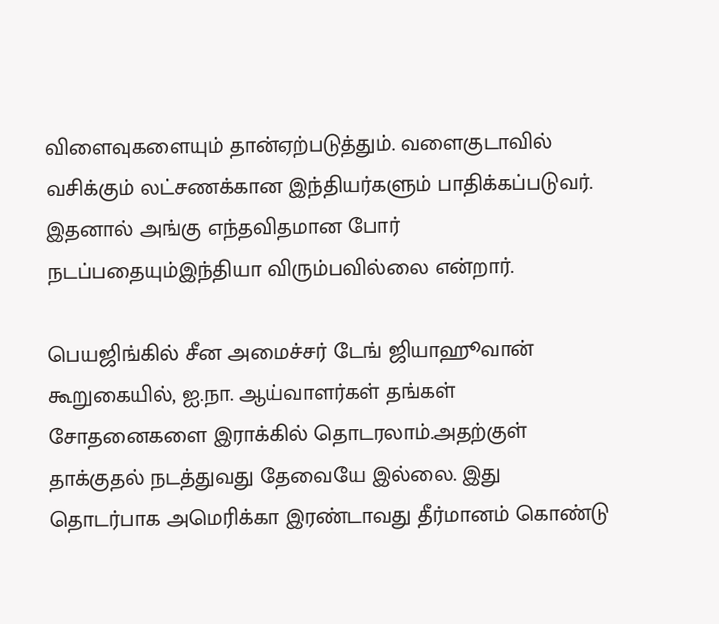விளைவுகளையும் தான்ஏற்படுத்தும். வளைகுடாவில் வசிக்கும் லட்சணக்கான இந்தியர்களும் பாதிக்கப்படுவர். இதனால் அங்கு எந்தவிதமான போர் நடப்பதையும்இந்தியா விரும்பவில்லை என்றார்.

பெயஜிங்கில் சீன அமைச்சர் டேங் ஜியாஹூவான் கூறுகையில், ஐ.நா. ஆய்வாளர்கள் தங்கள் சோதனைகளை இராக்கில் தொடரலாம்.அதற்குள் தாக்குதல் நடத்துவது தேவையே இல்லை. இது தொடர்பாக அமெரிக்கா இரண்டாவது தீர்மானம் கொண்டு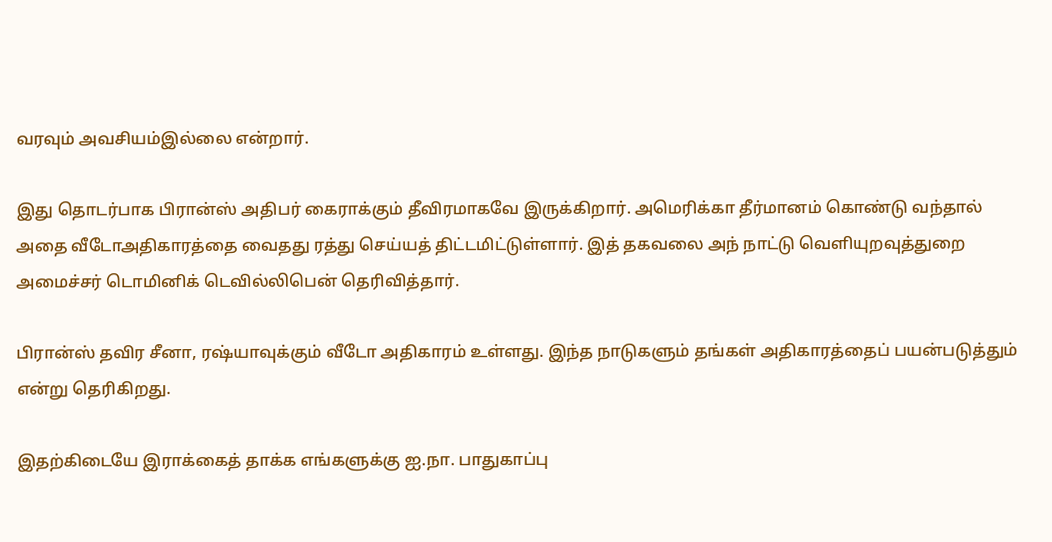வரவும் அவசியம்இல்லை என்றார்.

இது தொடர்பாக பிரான்ஸ் அதிபர் கைராக்கும் தீவிரமாகவே இருக்கிறார். அமெரிக்கா தீர்மானம் கொண்டு வந்தால் அதை வீடோஅதிகாரத்தை வைதது ரத்து செய்யத் திட்டமிட்டுள்ளார். இத் தகவலை அந் நாட்டு வெளியுறவுத்துறை அமைச்சர் டொமினிக் டெவில்லிபென் தெரிவித்தார்.

பிரான்ஸ் தவிர சீனா, ரஷ்யாவுக்கும் வீடோ அதிகாரம் உள்ளது. இந்த நாடுகளும் தங்கள் அதிகாரத்தைப் பயன்படுத்தும் என்று தெரிகிறது.

இதற்கிடையே இராக்கைத் தாக்க எங்களுக்கு ஐ.நா. பாதுகாப்பு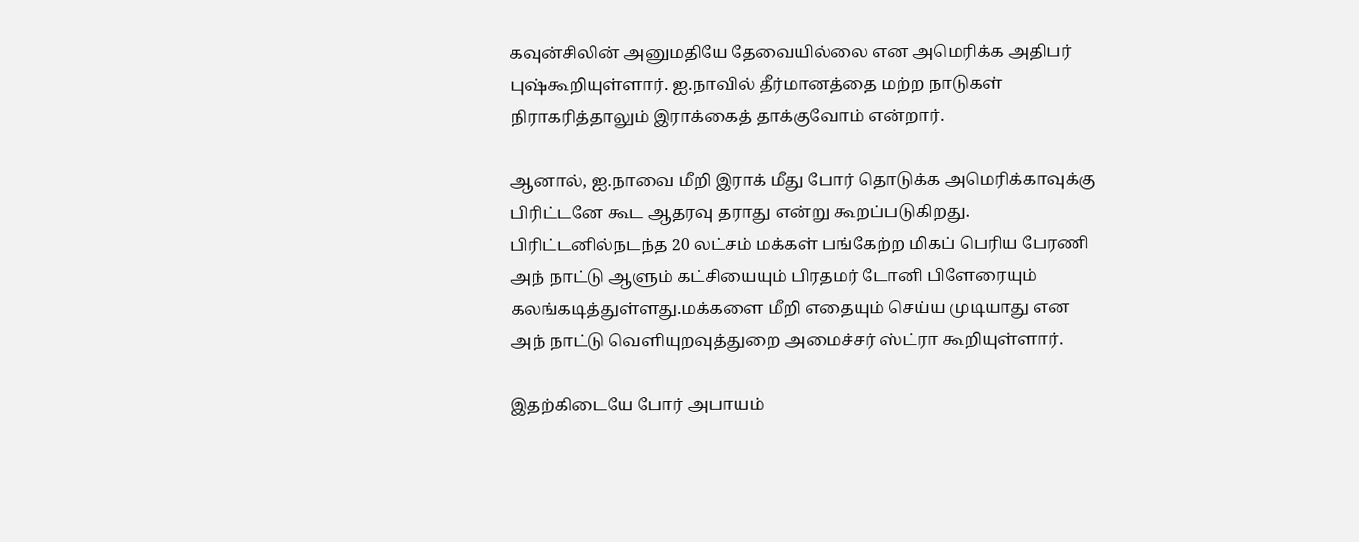கவுன்சிலின் அனுமதியே தேவையில்லை என அமெரிக்க அதிபர் புஷ்கூறியுள்ளார். ஐ.நாவில் தீர்மானத்தை மற்ற நாடுகள் நிராகரித்தாலும் இராக்கைத் தாக்குவோம் என்றார்.

ஆனால், ஐ.நாவை மீறி இராக் மீது போர் தொடுக்க அமெரிக்காவுக்கு பிரிட்டனே கூட ஆதரவு தராது என்று கூறப்படுகிறது. பிரிட்டனில்நடந்த 20 லட்சம் மக்கள் பங்கேற்ற மிகப் பெரிய பேரணி அந் நாட்டு ஆளும் கட்சியையும் பிரதமர் டோனி பிளேரையும் கலங்கடித்துள்ளது.மக்களை மீறி எதையும் செய்ய முடியாது என அந் நாட்டு வெளியுறவுத்துறை அமைச்சர் ஸ்ட்ரா கூறியுள்ளார்.

இதற்கிடையே போர் அபாயம்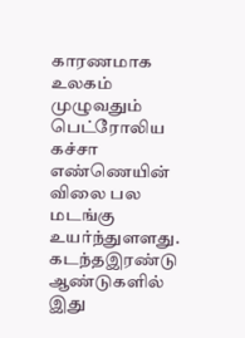காரணமாக உலகம் முழுவதும் பெட்ரோலிய கச்சா எண்ணெயின் விலை பல மடங்கு உயர்ந்துளளது. கடந்தஇரண்டு ஆண்டுகளில் இது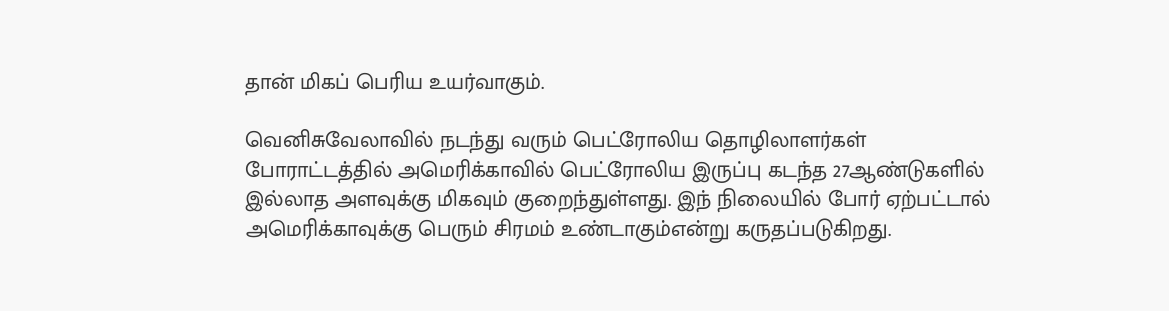தான் மிகப் பெரிய உயர்வாகும்.

வெனிசுவேலாவில் நடந்து வரும் பெட்ரோலிய தொழிலாளர்கள் போராட்டத்தில் அமெரிக்காவில் பெட்ரோலிய இருப்பு கடந்த 27ஆண்டுகளில் இல்லாத அளவுக்கு மிகவும் குறைந்துள்ளது. இந் நிலையில் போர் ஏற்பட்டால் அமெரிக்காவுக்கு பெரும் சிரமம் உண்டாகும்என்று கருதப்படுகிறது.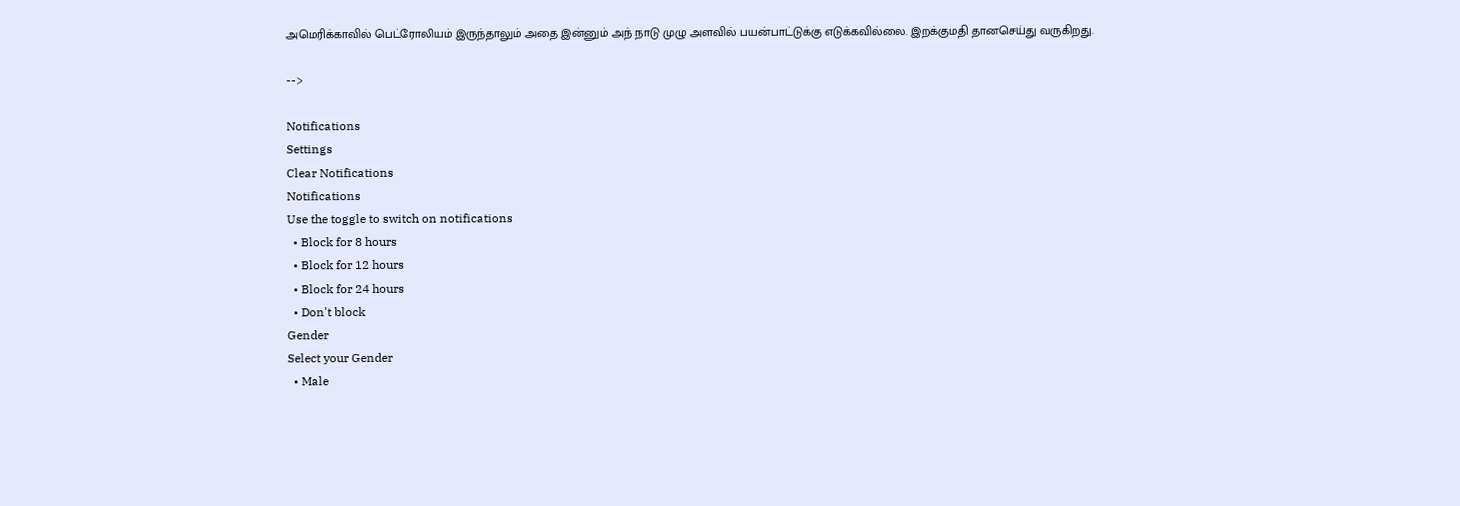அமெரிக்காவில் பெட்ரோலியம் இருந்தாலும் அதை இன்னும் அந் நாடு முழு அளவில் பயன்பாட்டுக்கு எடுக்கவில்லை. இறக்குமதி தானசெய்து வருகிறது.

-->

Notifications
Settings
Clear Notifications
Notifications
Use the toggle to switch on notifications
  • Block for 8 hours
  • Block for 12 hours
  • Block for 24 hours
  • Don't block
Gender
Select your Gender
  • Male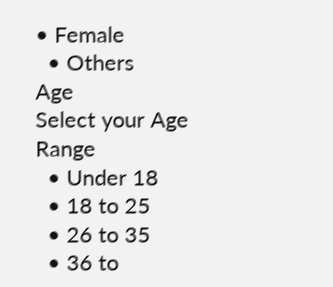• Female
  • Others
Age
Select your Age Range
  • Under 18
  • 18 to 25
  • 26 to 35
  • 36 to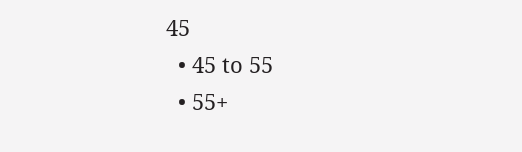45
  • 45 to 55
  • 55+